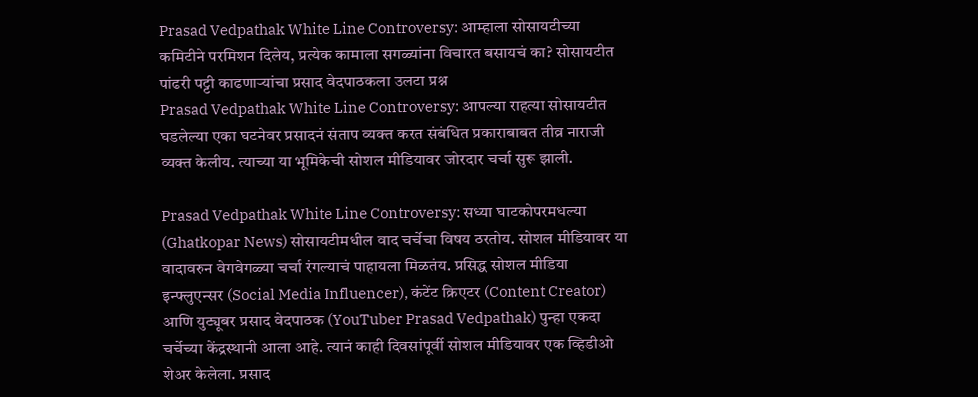Prasad Vedpathak White Line Controversy: आम्हाला सोसायटीच्या कमिटीने परमिशन दिलेय, प्रत्येक कामाला सगळ्यांना विचारत बसायचं का? सोसायटीत पांढरी पट्टी काढणाऱ्यांचा प्रसाद वेदपाठकला उलटा प्रश्न
Prasad Vedpathak White Line Controversy: आपल्या राहत्या सोसायटीत घडलेल्या एका घटनेवर प्रसादनं संताप व्यक्त करत संबंधित प्रकाराबाबत तीव्र नाराजी व्यक्त केलीय. त्याच्या या भूमिकेची सोशल मीडियावर जोरदार चर्चा सुरू झाली.

Prasad Vedpathak White Line Controversy: सध्या घाटकोपरमधल्या (Ghatkopar News) सोसायटीमधील वाद चर्चेचा विषय ठरतोय. सोशल मीडियावर या वादावरुन वेगवेगळ्या चर्चा रंगल्याचं पाहायला मिळतंय. प्रसिद्ध सोशल मीडिया इन्फ्लुएन्सर (Social Media Influencer), कंटेंट क्रिएटर (Content Creator) आणि युट्यूबर प्रसाद वेदपाठक (YouTuber Prasad Vedpathak) पुन्हा एकदा चर्चेच्या केंद्रस्थानी आला आहे. त्यानं काही दिवसांपूर्वी सोशल मीडियावर एक व्हिडीओ शेअर केलेला. प्रसाद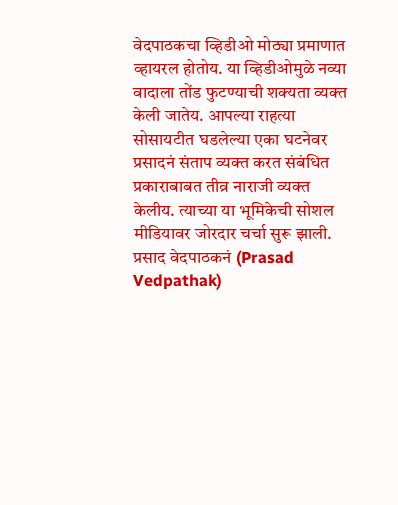वेदपाठकचा व्हिडीओ मोठ्या प्रमाणात व्हायरल होतोय. या व्हिडीओमुळे नव्या वादाला तोंड फुटण्याची शक्यता व्यक्त केली जातेय. आपल्या राहत्या सोसायटीत घडलेल्या एका घटनेवर प्रसादनं संताप व्यक्त करत संबंधित प्रकाराबाबत तीव्र नाराजी व्यक्त केलीय. त्याच्या या भूमिकेची सोशल मीडियावर जोरदार चर्चा सुरू झाली.
प्रसाद वेदपाठकनं (Prasad Vedpathak)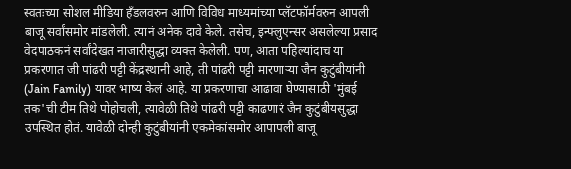स्वतःच्या सोशल मीडिया हँडलवरुन आणि विविध माध्यमांच्या प्लॅटफॉर्मवरुन आपली बाजू सर्वांसमोर मांडलेली. त्यानं अनेक दावे केले. तसेच, इन्फ्लुएन्सर असलेल्या प्रसाद वेदपाठकनं सर्वांदेखत नाजारीसुद्धा व्यक्त केलेली. पण, आता पहिल्यांदाच या प्रकरणात जी पांढरी पट्टी केंद्रस्थानी आहे, ती पांढरी पट्टी मारणाऱ्या जैन कुटुंबीयांनी (Jain Family) यावर भाष्य केलं आहे. या प्रकरणाचा आढावा घेण्यासाठी 'मुंबई तक'ची टीम तिथे पोहोचली, त्यावेळी तिथे पांढरी पट्टी काढणारं जैन कुटुंबीयसुद्धा उपस्थित होतं. यावेळी दोन्ही कुटुंबीयांनी एकमेकांसमोर आपापली बाजू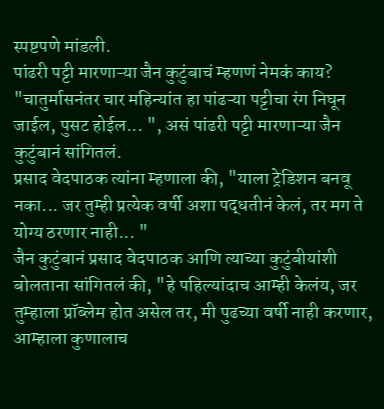स्पष्टपणे मांडली.
पांढरी पट्टी मारणाऱ्या जैन कुटुंबाचं म्हणणं नेमकं काय?
"चातुर्मासनंतर चार महिन्यांत हा पांढऱ्या पट्टीचा रंग निघून जाईल, पुसट होईल... ", असं पांढरी पट्टी मारणाऱ्या जैन कुटुंबानं सांगितलं.
प्रसाद वेदपाठक त्यांना म्हणाला की, "याला ट्रेडिशन बनवू नका... जर तुम्ही प्रत्येक वर्षी अशा पद्धतीनं केलं, तर मग ते योग्य ठरणार नाही... "
जैन कुटुंबानं प्रसाद वेदपाठक आणि त्याच्या कुटुंबीयांशी बोलताना सांगितलं की, "हे पहिल्यांदाच आम्ही केलंय, जर तुम्हाला प्रॉब्लेम होत असेल तर, मी पुढच्या वर्षी नाही करणार, आम्हाला कुणालाच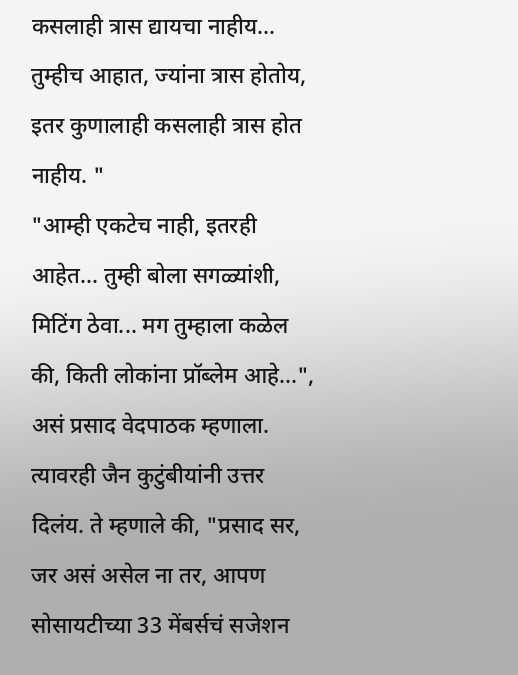कसलाही त्रास द्यायचा नाहीय... तुम्हीच आहात, ज्यांना त्रास होतोय, इतर कुणालाही कसलाही त्रास होत नाहीय. "
"आम्ही एकटेच नाही, इतरही आहेत... तुम्ही बोला सगळ्यांशी, मिटिंग ठेवा... मग तुम्हाला कळेल की, किती लोकांना प्रॉब्लेम आहे...", असं प्रसाद वेदपाठक म्हणाला.
त्यावरही जैन कुटुंबीयांनी उत्तर दिलंय. ते म्हणाले की, "प्रसाद सर, जर असं असेल ना तर, आपण सोसायटीच्या 33 मेंबर्सचं सजेशन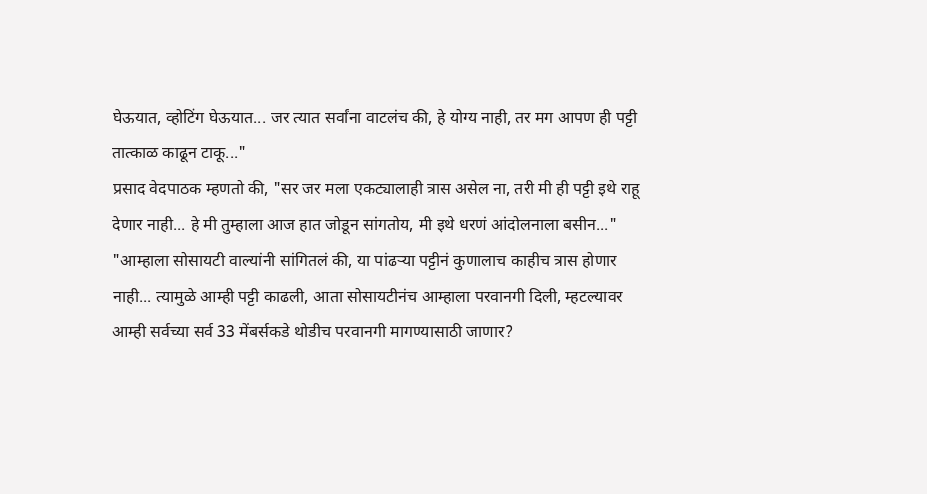घेऊयात, व्होटिंग घेऊयात... जर त्यात सर्वांना वाटलंच की, हे योग्य नाही, तर मग आपण ही पट्टी तात्काळ काढून टाकू..."
प्रसाद वेदपाठक म्हणतो की, "सर जर मला एकट्यालाही त्रास असेल ना, तरी मी ही पट्टी इथे राहू देणार नाही... हे मी तुम्हाला आज हात जोडून सांगतोय, मी इथे धरणं आंदोलनाला बसीन..."
"आम्हाला सोसायटी वाल्यांनी सांगितलं की, या पांढऱ्या पट्टीनं कुणालाच काहीच त्रास होणार नाही... त्यामुळे आम्ही पट्टी काढली, आता सोसायटीनंच आम्हाला परवानगी दिली, म्हटल्यावर आम्ही सर्वच्या सर्व 33 मेंबर्सकडे थोडीच परवानगी मागण्यासाठी जाणार?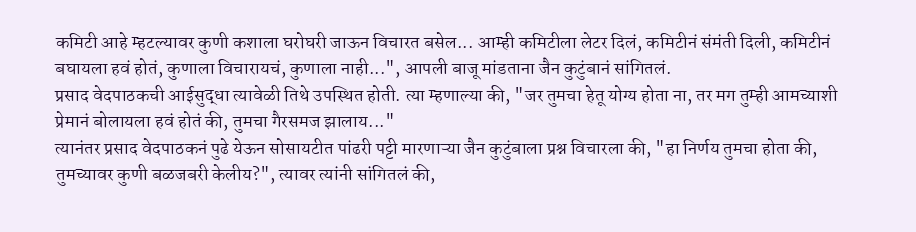कमिटी आहे म्हटल्यावर कुणी कशाला घरोघरी जाऊन विचारत बसेल... आम्ही कमिटीला लेटर दिलं, कमिटीनं संमंती दिली, कमिटीनं बघायला हवं होतं, कुणाला विचारायचं, कुणाला नाही...", आपली बाजू मांडताना जैन कुटुंबानं सांगितलं.
प्रसाद वेदपाठकची आईसुद्धा त्यावेळी तिथे उपस्थित होती. त्या म्हणाल्या की, "जर तुमचा हेतू योग्य होता ना, तर मग तुम्ही आमच्याशी प्रेमानं बोलायला हवं होतं की, तुमचा गैरसमज झालाय..."
त्यानंतर प्रसाद वेदपाठकनं पुढे येऊन सोसायटीत पांढरी पट्टी मारणाऱ्या जैन कुटुंबाला प्रश्न विचारला की, "हा निर्णय तुमचा होता की, तुमच्यावर कुणी बळजबरी केलीय?", त्यावर त्यांनी सांगितलं की,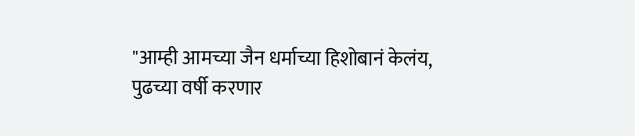"आम्ही आमच्या जैन धर्माच्या हिशोबानं केलंय, पुढच्या वर्षी करणार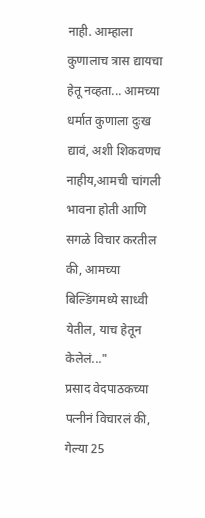नाही. आम्हाला कुणालाच त्रास द्यायचा हेतू नव्हता... आमच्या धर्मात कुणाला दुःख द्यावं, अशी शिकवणच नाहीय,आमची चांगली भावना होती आणि सगळे विचार करतील की, आमच्या बिल्डिंगमध्ये साध्वी येतील, याच हेतून केलेलं..."
प्रसाद वेदपाठकच्या पत्नीनं विचारलं की, गेल्या 25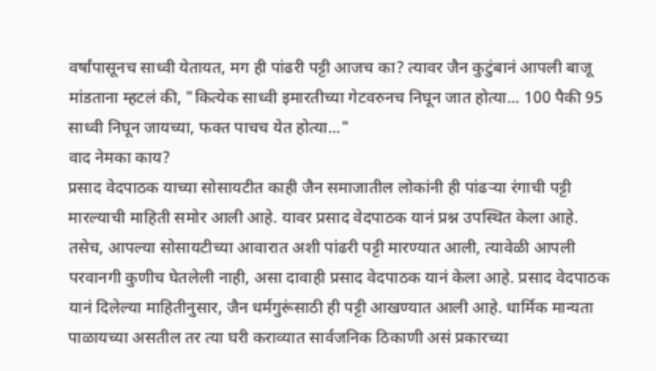वर्षांपासूनच साध्वी येतायत, मग ही पांढरी पट्टी आजच का? त्यावर जैन कुटुंबानं आपली बाजू मांडताना म्हटलं की, "कित्येक साध्वी इमारतीच्या गेटवरुनच निघून जात होत्या... 100 पैकी 95 साध्वी निघून जायच्या, फक्त पाचच येत होत्या..."
वाद नेमका काय?
प्रसाद वेदपाठक याच्या सोसायटीत काही जैन समाजातील लोकांनी ही पांढऱ्या रंगाची पट्टी मारल्याची माहिती समोर आली आहे. यावर प्रसाद वेदपाठक यानं प्रश्न उपस्थित केला आहे. तसेच, आपल्या सोसायटीच्या आवारात अशी पांढरी पट्टी मारण्यात आली, त्यावेळी आपली परवानगी कुणीच घेतलेली नाही, असा दावाही प्रसाद वेदपाठक यानं केला आहे. प्रसाद वेदपाठक यानं दिलेल्या माहितीनुसार, जैन धर्मगुरूंसाठी ही पट्टी आखण्यात आली आहे. धार्मिक मान्यता पाळायच्या असतील तर त्या घरी कराव्यात सार्वजनिक ठिकाणी असं प्रकारच्या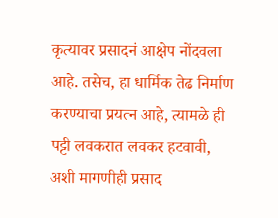कृत्यावर प्रसादनं आक्षेप नोंदवला आहे. तसेच, हा धार्मिक तेढ निर्माण करण्याचा प्रयत्न आहे, त्यामळे ही पट्टी लवकरात लवकर हटवावी, अशी मागणीही प्रसाद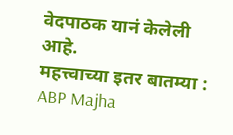वेदपाठक यानं केलेली आहे.
महत्त्वाच्या इतर बातम्या :
ABP Majha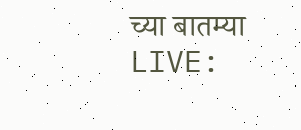च्या बातम्या LIVE: